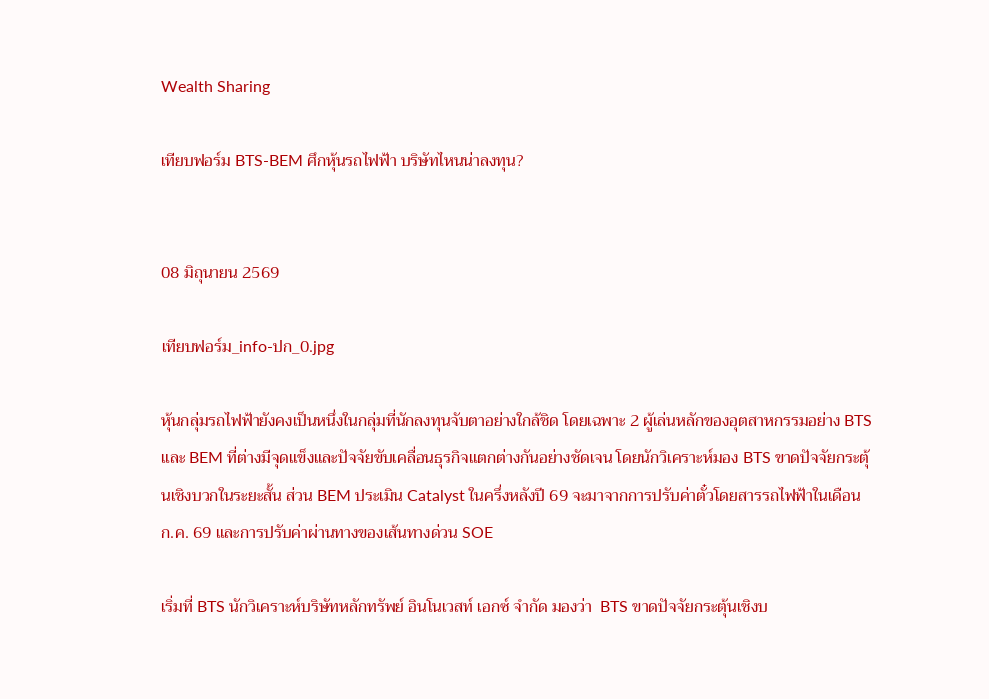Wealth Sharing

เทียบฟอร์ม BTS-BEM ศึกหุ้นรถไฟฟ้า บริษัทไหนน่าลงทุน?


08 มิถุนายน 2569

เทียบฟอร์ม_info-ปก_0.jpg

หุ้นกลุ่มรถไฟฟ้ายังคงเป็นหนึ่งในกลุ่มที่นักลงทุนจับตาอย่างใกล้ชิด โดยเฉพาะ 2 ผู้เล่นหลักของอุตสาหกรรมอย่าง BTS และ BEM ที่ต่างมีจุดแข็งและปัจจัยขับเคลื่อนธุรกิจแตกต่างกันอย่างชัดเจน โดยนักวิเคราะห์มอง BTS ขาดปัจจัยกระตุ้นเชิงบวกในระยะสั้น ส่วน BEM ประเมิน Catalyst ในครึ่งหลังปี 69 จะมาจากการปรับค่าตั๋วโดยสารรถไฟฟ้าในเดือน ก.ค. 69 และการปรับค่าผ่านทางของเส้นทางด่วน SOE

เริ่มที่ BTS นักวิเคราะห์บริษัทหลักทรัพย์ อินโนเวสท์ เอกซ์ จำกัด มองว่า  BTS ขาดปัจจัยกระตุ้นเชิงบ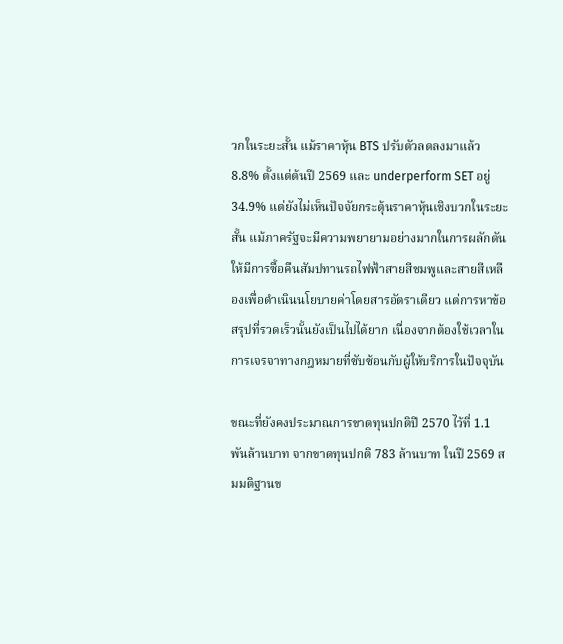วกในระยะสั้น แม้ราคาหุ้น BTS ปรับตัวลดลงมาแล้ว 8.8% ตั้งแต่ต้นปี 2569 และ underperform SET อยู่ 34.9% แต่ยังไม่เห็นปัจจัยกระตุ้นราคาหุ้นเชิงบวกในระยะสั้น แม้ภาครัฐจะมีความพยายามอย่างมากในการผลักดันให้มีการซื้อคืนสัมปทานรถไฟฟ้าสายสีชมพูและสายสีเหลืองเพื่อดำเนินนโยบายค่าโดยสารอัตราเดียว แต่การหาข้อสรุปที่รวดเร็วนั้นยังเป็นไปได้ยาก เนื่องจากต้องใช้เวลาในการเจรจาทางกฎหมายที่ซับซ้อนกับผู้ให้บริการในปัจจุบัน

ขณะที่ยังคงประมาณการขาดทุนปกติปี 2570 ไว้ที่ 1.1 พันล้านบาท จากขาดทุนปกติ 783 ล้านบาท ในปี 2569 สมมติฐานข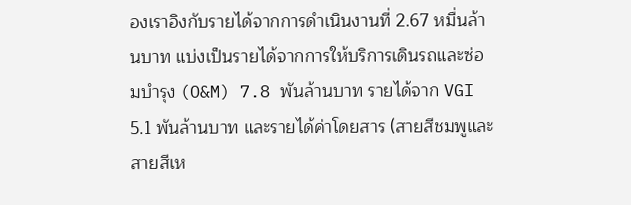องเราอิงกับรายได้จากการดำเนินงานที่ 2.67 หมื่นล้านบาท แบ่งเป็นรายได้จากการให้บริการเดินรถและซ่อมบำรุง (O&M) 7.8 พันล้านบาท รายได้จาก VGI 5.1 พันล้านบาท และรายได้ค่าโดยสาร (สายสีชมพูและสายสีเห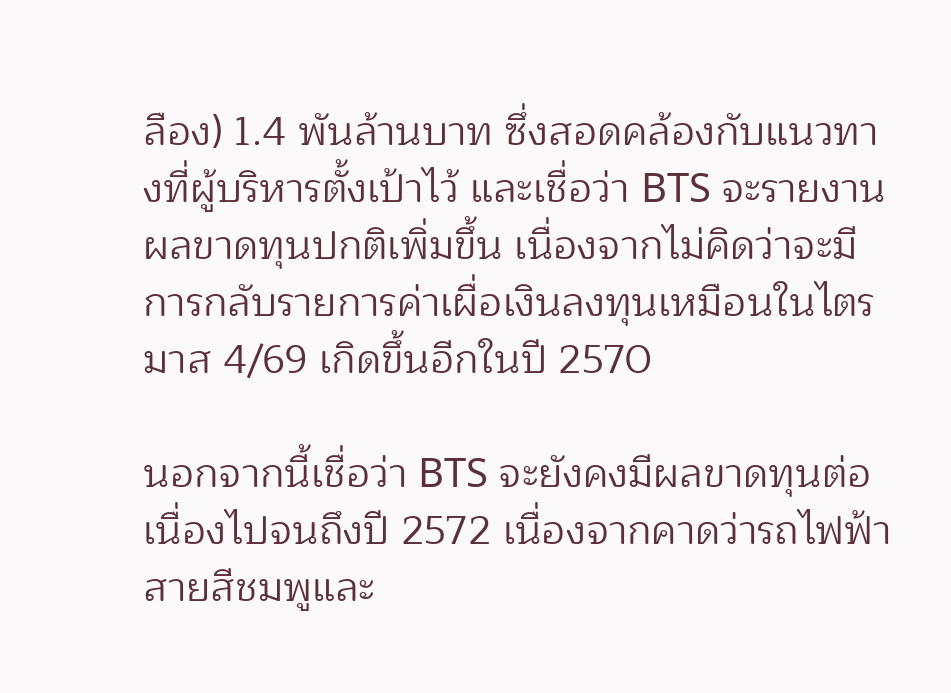ลือง) 1.4 พันล้านบาท ซึ่งสอดคล้องกับแนวทางที่ผู้บริหารตั้งเป้าไว้ และเชื่อว่า BTS จะรายงานผลขาดทุนปกติเพิ่มขึ้น เนื่องจากไม่คิดว่าจะมีการกลับรายการค่าเผื่อเงินลงทุนเหมือนในไตรมาส 4/69 เกิดขึ้นอีกในปี 2570

นอกจากนี้เชื่อว่า BTS จะยังคงมีผลขาดทุนต่อเนื่องไปจนถึงปี 2572 เนื่องจากคาดว่ารถไฟฟ้าสายสีชมพูและ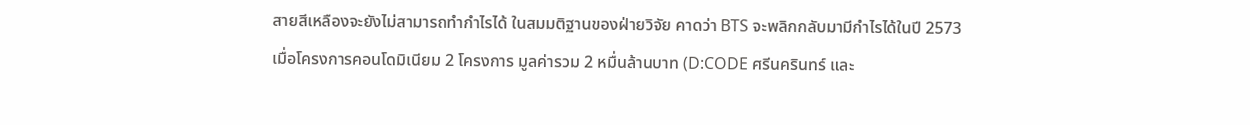สายสีเหลืองจะยังไม่สามารถทำกำไรได้ ในสมมติฐานของฝ่ายวิจัย คาดว่า BTS จะพลิกกลับมามีกำไรได้ในปี 2573 เมื่อโครงการคอนโดมิเนียม 2 โครงการ มูลค่ารวม 2 หมื่นล้านบาท (D:CODE ศรีนครินทร์ และ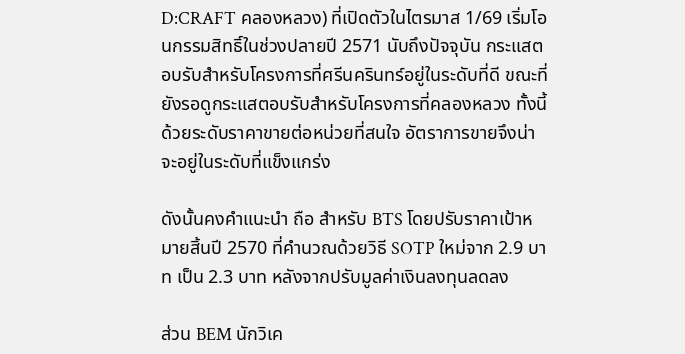D:CRAFT คลองหลวง) ที่เปิดตัวในไตรมาส 1/69 เริ่มโอนกรรมสิทธิ์ในช่วงปลายปี 2571 นับถึงปัจจุบัน กระแสตอบรับสำหรับโครงการที่ศรีนครินทร์อยู่ในระดับที่ดี ขณะที่ยังรอดูกระแสตอบรับสำหรับโครงการที่คลองหลวง ทั้งนี้ด้วยระดับราคาขายต่อหน่วยที่สนใจ อัตราการขายจึงน่าจะอยู่ในระดับที่แข็งแกร่ง

ดังนั้นคงคำแนะนำ ถือ สำหรับ BTS โดยปรับราคาเป้าหมายสิ้นปี 2570 ที่คำนวณด้วยวิธี SOTP ใหม่จาก 2.9 บาท เป็น 2.3 บาท หลังจากปรับมูลค่าเงินลงทุนลดลง

ส่วน BEM นักวิเค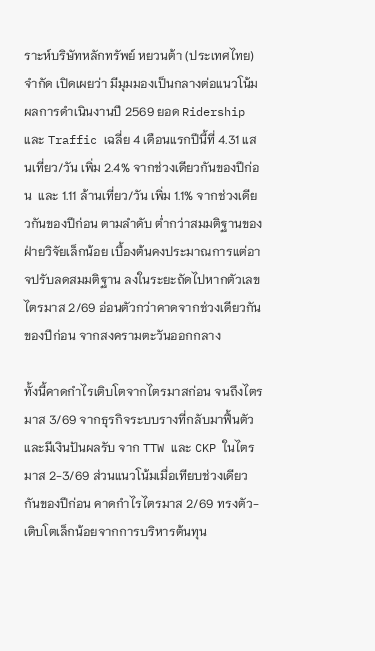ราะห์บริษัทหลักทรัพย์ หยวนต้า (ประเทศไทย) จำกัด เปิดเผยว่า มีมุมมองเป็นกลางต่อแนวโน้มผลการดำเนินงานปี 2569 ยอด Ridership และ Traffic เฉลี่ย 4 เดือนแรกปีนี้ที่ 4.31 แสนเที่ยว/วัน เพิ่ม 2.4% จากช่วงเดียวกันของปีก่อน  และ 1.11 ล้านเที่ยว/วัน เพิ่ม 1.1% จากช่วงเดียวกันของปีก่อน ตามลำดับ ต่ำกว่าสมมติฐานของฝ่ายวิจัยเล็กน้อย เบื้องต้นคงประมาณการแต่อาจปรับลดสมมติฐาน ลงในระยะถัดไปหากตัวเลขไตรมาส 2/69 อ่อนตัวกว่าคาดจากช่วงเดียวกันของปีก่อน จากสงครามตะวันออกกลาง

ทั้งนี้คาดกำไรเติบโตจากไตรมาสก่อน จนถึงไตรมาส 3/69 จากธุรกิจระบบรางที่กลับมาฟื้นตัว และมีเงินปันผลรับ จาก TTW และ CKP ในไตรมาส 2-3/69 ส่วนแนวโน้มเมื่อเทียบช่วงเดียวกันของปีก่อน คาดกำไรไตรมาส 2/69 ทรงตัว-เติบโตเล็กน้อยจากการบริหารต้นทุน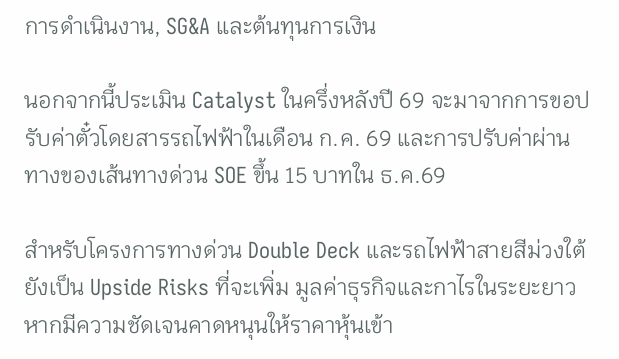การดำเนินงาน, SG&A และต้นทุนการเงิน

นอกจากนี้ประเมิน Catalyst ในครึ่งหลังปี 69 จะมาจากการขอปรับค่าตั๋วโดยสารรถไฟฟ้าในเดือน ก.ค. 69 และการปรับค่าผ่านทางของเส้นทางด่วน SOE ขึ้น 15 บาทใน ธ.ค.69

สำหรับโครงการทางด่วน Double Deck และรถไฟฟ้าสายสีม่วงใต้ยังเป็น Upside Risks ที่จะเพิ่ม มูลค่าธุรกิจและกาไรในระยะยาว หากมีความชัดเจนคาดหนุนให้ราคาหุ้นเข้า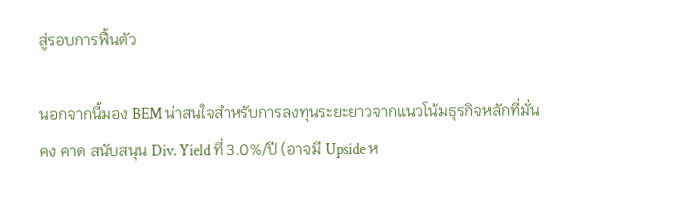สู่รอบการฟื้นตัว

นอกจากนี้มอง BEM น่าสนใจสำหรับการลงทุนระยะยาวจากแนวโน้มธุรกิจหลักที่มั่นคง คาด สนับสนุน Div. Yield ที่ 3.0%/ปี (อาจมี Upside ห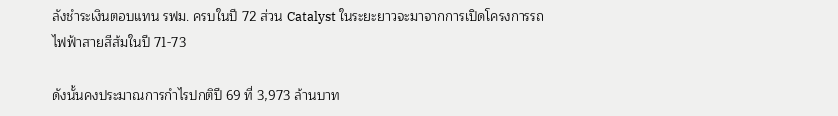ลังชำระเงินตอบแทน รฟม. ครบในปี 72 ส่วน Catalyst ในระยะยาวจะมาจากการเปิดโครงการรถไฟฟ้าสายสีส้มในปี 71-73

ดังนั้นคงประมาณการกำไรปกติปี 69 ที่ 3,973 ล้านบาท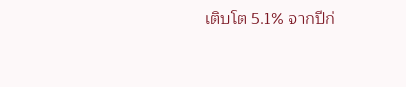เติบโต 5.1% จากปีก่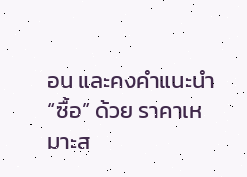อน และคงคำแนะนำ “ซื้อ” ด้วย ราคาเหมาะส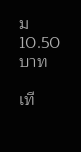ม 10.50 บาท

เที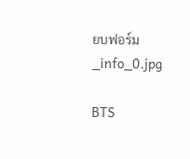ยบฟอร์ม_info_0.jpg

BTS